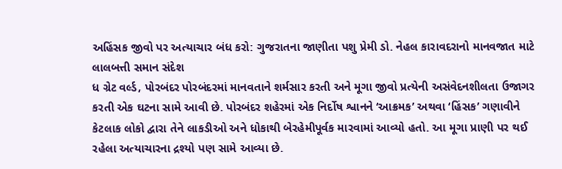અહિંસક જીવો પર અત્યાચાર બંધ કરો: ગુજરાતના જાણીતા પશુ પ્રેમી ડો. નેહલ કારાવદરાનો માનવજાત માટે લાલબત્તી સમાન સંદેશ
ધ ગ્રેટ વર્લ્ડ, પોરબંદર પોરબંદરમાં માનવતાને શર્મસાર કરતી અને મૂગા જીવો પ્રત્યેની અસંવેદનશીલતા ઉજાગર કરતી એક ઘટના સામે આવી છે. પોરબંદર શહેરમાં એક નિર્દોષ શ્વાનને ‘આક્રમક’ અથવા ‘હિંસક’ ગણાવીને કેટલાક લોકો દ્વારા તેને લાકડીઓ અને ધોકાથી બેરહેમીપૂર્વક મારવામાં આવ્યો હતો. આ મૂગા પ્રાણી પર થઈ રહેલા અત્યાચારના દ્રશ્યો પણ સામે આવ્યા છે.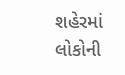શહેરમાં લોકોની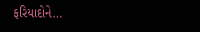ફરિયાદોને…